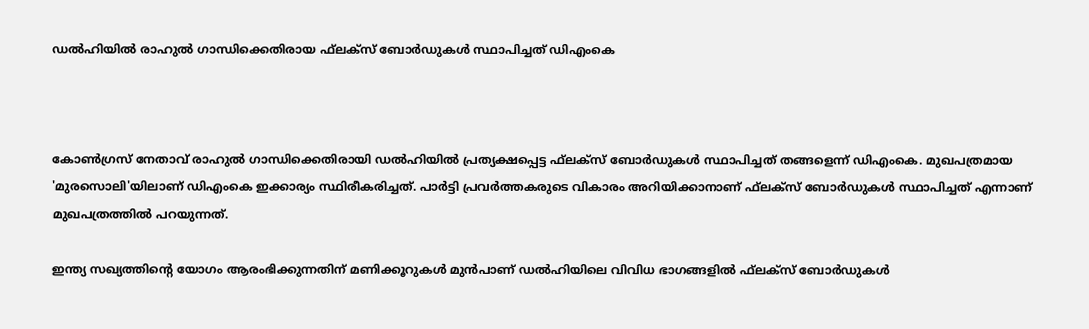ഡൽഹിയിൽ രാഹുൽ ഗാന്ധിക്കെതിരായ ഫ്‌ലക്സ് ബോർഡുകൾ സ്ഥാപിച്ചത് ഡിഎംകെ



കോൺഗ്രസ് നേതാവ് രാഹുൽ ഗാന്ധിക്കെതിരായി ഡൽഹിയിൽ പ്രത്യക്ഷപ്പെട്ട ഫ്‌ലക്സ് ബോർഡുകൾ സ്ഥാപിച്ചത് തങ്ങളെന്ന് ഡിഎംകെ. മുഖപത്രമായ 'മുരസൊലി'യിലാണ് ഡിഎംകെ ഇക്കാര്യം സ്ഥിരീകരിച്ചത്. പാർട്ടി പ്രവർത്തകരുടെ വികാരം അറിയിക്കാനാണ് ഫ്‌ലക്സ് ബോർഡുകൾ സ്ഥാപിച്ചത് എന്നാണ് മുഖപത്രത്തിൽ പറയുന്നത്.

ഇന്ത്യ സഖ്യത്തിന്റെ യോഗം ആരംഭിക്കുന്നതിന് മണിക്കൂറുകൾ മുൻപാണ് ഡൽഹിയിലെ വിവിധ ഭാഗങ്ങളിൽ ഫ്‌ലക്സ് ബോർഡുകൾ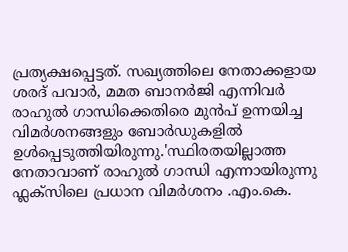പ്രത്യക്ഷപ്പെട്ടത്. സഖ്യത്തിലെ നേതാക്കളായ ശരദ് പവാർ, മമത ബാനർജി എന്നിവർ രാഹുൽ ഗാന്ധിക്കെതിരെ മുൻപ് ഉന്നയിച്ച വിമർശനങ്ങളും ബോർഡുകളിൽ ഉൾപ്പെടുത്തിയിരുന്നു.'സ്ഥിരതയില്ലാത്ത നേതാവാണ് രാഹുൽ ഗാന്ധി എന്നായിരുന്നു ഫ്ലക്സിലെ പ്രധാന വിമർശനം .എം.കെ.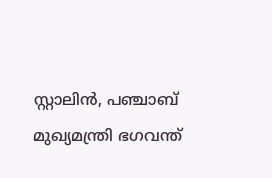സ്റ്റാലിൻ, പഞ്ചാബ് മുഖ്യമന്ത്രി ഭഗവന്ത്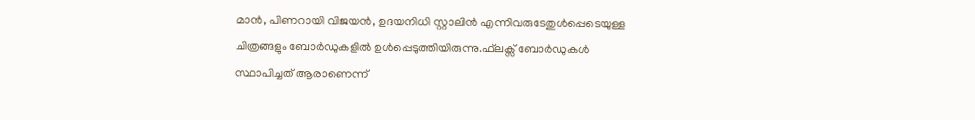മാൻ, പിണറായി വിജയൻ, ഉദയനിധി സ്റ്റാലിൻ എന്നിവരുടേതുൾപ്പെടെയുള്ള ചിത്രങ്ങളും ബോർഡുകളിൽ ഉൾപ്പെടുത്തിയിരുന്നു.ഫ്‌ലക്സ് ബോർഡുകൾ സ്ഥാപിച്ചത് ആരാണെന്ന്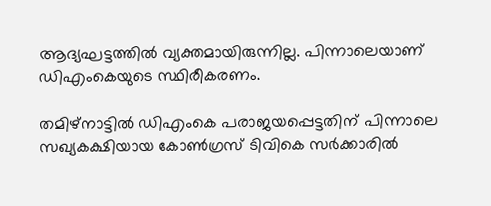ആദ്യഘട്ടത്തിൽ വ്യക്തമായിരുന്നില്ല. പിന്നാലെയാണ് ഡിഎംകെയുടെ സ്ഥിരീകരണം.

തമിഴ്നാട്ടിൽ ഡിഎംകെ പരാജയപ്പെട്ടതിന് പിന്നാലെ സഖ്യകക്ഷിയായ കോൺഗ്രസ് ടിവികെ സർക്കാരിൽ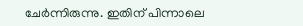ചേർന്നിരുന്നു. ഇതിന് പിന്നാലെ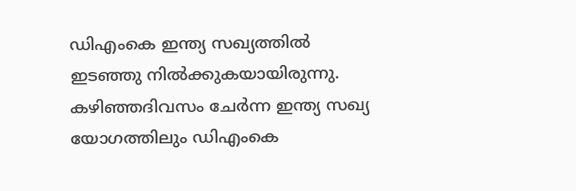ഡിഎംകെ ഇന്ത്യ സഖ്യത്തിൽ ഇടഞ്ഞു നിൽക്കുകയായിരുന്നു. കഴിഞ്ഞദിവസം ചേർന്ന ഇന്ത്യ സഖ്യ യോഗത്തിലും ഡിഎംകെ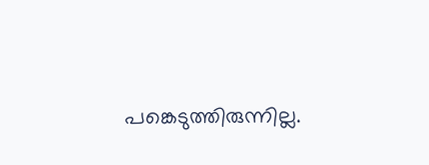പങ്കെടുത്തിരുന്നില്ല.